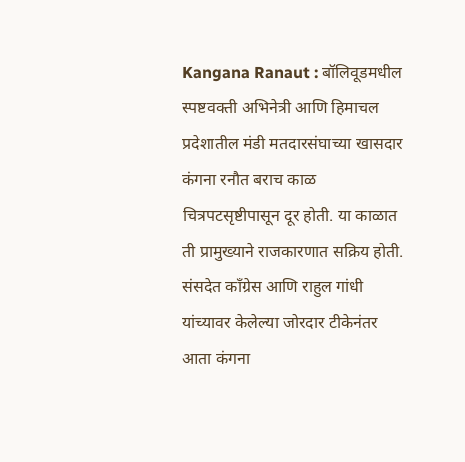Kangana Ranaut : बॉलिवूडमधील स्पष्टवक्ती अभिनेत्री आणि हिमाचल प्रदेशातील मंडी मतदारसंघाच्या खासदार कंगना रनौत बराच काळ चित्रपटसृष्टीपासून दूर होती. या काळात ती प्रामुख्याने राजकारणात सक्रिय होती. संसदेत काँग्रेस आणि राहुल गांधी यांच्यावर केलेल्या जोरदार टीकेनंतर आता कंगना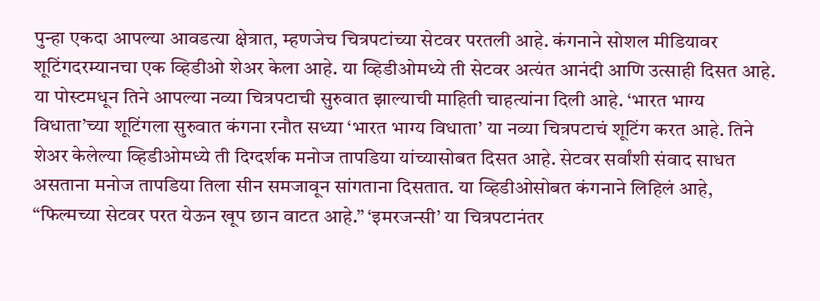पुन्हा एकदा आपल्या आवडत्या क्षेत्रात, म्हणजेच चित्रपटांच्या सेटवर परतली आहे. कंगनाने सोशल मीडियावर शूटिंगदरम्यानचा एक व्हिडीओ शेअर केला आहे. या व्हिडीओमध्ये ती सेटवर अत्यंत आनंदी आणि उत्साही दिसत आहे. या पोस्टमधून तिने आपल्या नव्या चित्रपटाची सुरुवात झाल्याची माहिती चाहत्यांना दिली आहे. ‘भारत भाग्य विधाता’च्या शूटिंगला सुरुवात कंगना रनौत सध्या ‘भारत भाग्य विधाता’ या नव्या चित्रपटाचं शूटिंग करत आहे. तिने शेअर केलेल्या व्हिडीओमध्ये ती दिग्दर्शक मनोज तापडिया यांच्यासोबत दिसत आहे. सेटवर सर्वांशी संवाद साधत असताना मनोज तापडिया तिला सीन समजावून सांगताना दिसतात. या व्हिडीओसोबत कंगनाने लिहिलं आहे, “फिल्मच्या सेटवर परत येऊन खूप छान वाटत आहे.” ‘इमरजन्सी’ या चित्रपटानंतर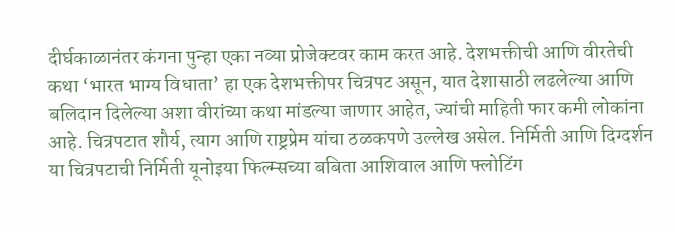दीर्घकाळानंतर कंगना पुन्हा एका नव्या प्रोजेक्टवर काम करत आहे. देशभक्तीची आणि वीरतेची कथा ‘भारत भाग्य विधाता’ हा एक देशभक्तीपर चित्रपट असून, यात देशासाठी लढलेल्या आणि बलिदान दिलेल्या अशा वीरांच्या कथा मांडल्या जाणार आहेत, ज्यांची माहिती फार कमी लोकांना आहे. चित्रपटात शौर्य, त्याग आणि राष्ट्रप्रेम यांचा ठळकपणे उल्लेख असेल. निर्मिती आणि दिग्दर्शन या चित्रपटाची निर्मिती यूनोइया फिल्म्सच्या बबिता आशिवाल आणि फ्लोटिंग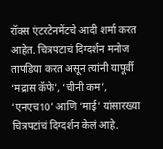रॉक्स एंटरटेनमेंटचे आदी शर्मा करत आहेत. चित्रपटाचं दिग्दर्शन मनोज तापडिया करत असून त्यांनी यापूर्वी ‘मद्रास कॅफे’, ‘चीनी कम’, ‘एनएच10’ आणि ‘माई’ यांसारख्या चित्रपटांचं दिग्दर्शन केलं आहे.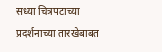सध्या चित्रपटाच्या प्रदर्शनाच्या तारखेबाबत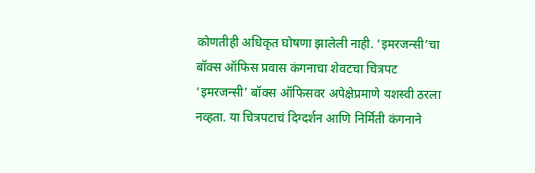कोणतीही अधिकृत घोषणा झालेली नाही. ‘इमरजन्सी’चा बॉक्स ऑफिस प्रवास कंगनाचा शेवटचा चित्रपट ‘इमरजन्सी’ बॉक्स ऑफिसवर अपेक्षेप्रमाणे यशस्वी ठरला नव्हता. या चित्रपटाचं दिग्दर्शन आणि निर्मिती कंगनाने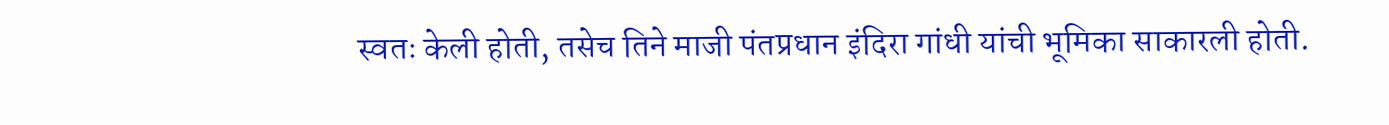स्वतः केली होती, तसेच तिने माजी पंतप्रधान इंदिरा गांधी यांची भूमिका साकारली होती.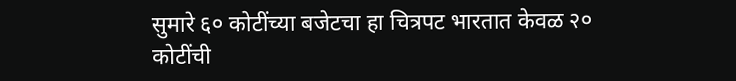सुमारे ६० कोटींच्या बजेटचा हा चित्रपट भारतात केवळ २० कोटींची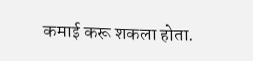कमाई करू शकला होता.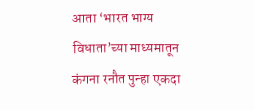आता ‘भारत भाग्य विधाता’च्या माध्यमातून कंगना रनौत पुन्हा एकदा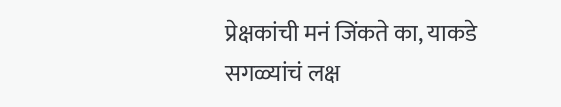प्रेक्षकांची मनं जिंकते का, याकडे सगळ्यांचं लक्ष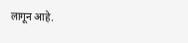लागून आहे.